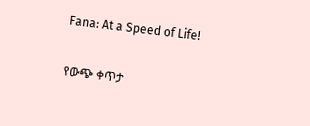Fana: At a Speed of Life!

የውጭ ቀጥታ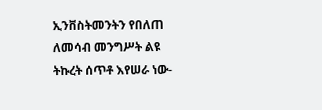ኢንቨስትመንትን የበለጠ ለመሳብ መንግሥት ልዩ ትኩረት ሰጥቶ እየሠራ ነው-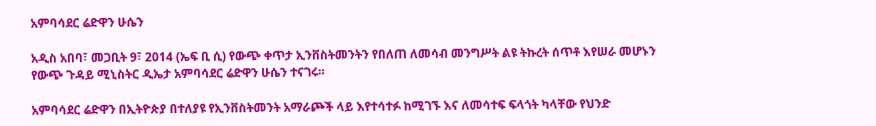አምባሳደር ሬድዋን ሁሴን

አዲስ አበባ፣ መጋቢት 9፣ 2014 (ኤፍ ቢ ሲ) የውጭ ቀጥታ ኢንቨስትመንትን የበለጠ ለመሳብ መንግሥት ልዩ ትኩረት ሰጥቶ እየሠራ መሆኑን የውጭ ጉዳይ ሚኒስትር ዲኤታ አምባሳደር ሬድዋን ሁሴን ተናገሩ።

አምባሳደር ሬድዋን በኢትዮጵያ በተለያዩ የኢንቨስትመንት አማራጮች ላይ እየተሳተፉ ከሚገኙ እና ለመሳተፍ ፍላጎት ካላቸው የህንድ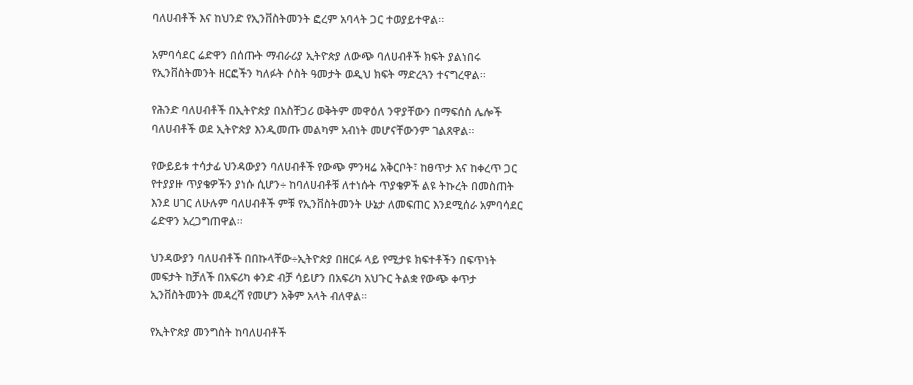ባለሀብቶች እና ከህንድ የኢንቨስትመንት ፎረም አባላት ጋር ተወያይተዋል፡፡

አምባሳደር ሬድዋን በሰጡት ማብራሪያ ኢትዮጵያ ለውጭ ባለሀብቶች ክፍት ያልነበሩ የኢንቨስትመንት ዘርፎችን ካለፉት ሶስት ዓመታት ወዲህ ክፍት ማድረጓን ተናግረዋል፡፡

የሕንድ ባለሀብቶች በኢትዮጵያ በአስቸጋሪ ወቅትም መዋዕለ ንዋያቸውን በማፍሰስ ሌሎች ባለሀብቶች ወደ ኢትዮጵያ እንዲመጡ መልካም አብነት መሆናቸውንም ገልጸዋል፡፡

የውይይቱ ተሳታፊ ህንዳውያን ባለሀብቶች የውጭ ምንዛሬ አቅርቦት፣ ከፀጥታ እና ከቀረጥ ጋር የተያያዙ ጥያቄዎችን ያነሱ ሲሆን÷ ከባለሀብቶቹ ለተነሱት ጥያቄዎች ልዩ ትኩረት በመስጠት እንደ ሀገር ለሁሉም ባለሀብቶች ምቹ የኢንቨስትመንት ሁኔታ ለመፍጠር እንደሚሰራ አምባሳደር ሬድዋን አረጋግጠዋል፡፡

ህንዳውያን ባለሀብቶች በበኩላቸው÷ኢትዮጵያ በዘርፉ ላይ የሚታዩ ክፍተቶችን በፍጥነት መፍታት ከቻለች በአፍሪካ ቀንድ ብቻ ሳይሆን በአፍሪካ አህጉር ትልቋ የውጭ ቀጥታ ኢንቨስትመንት መዳረሻ የመሆን አቅም አላት ብለዋል።

የኢትዮጵያ መንግስት ከባለሀብቶች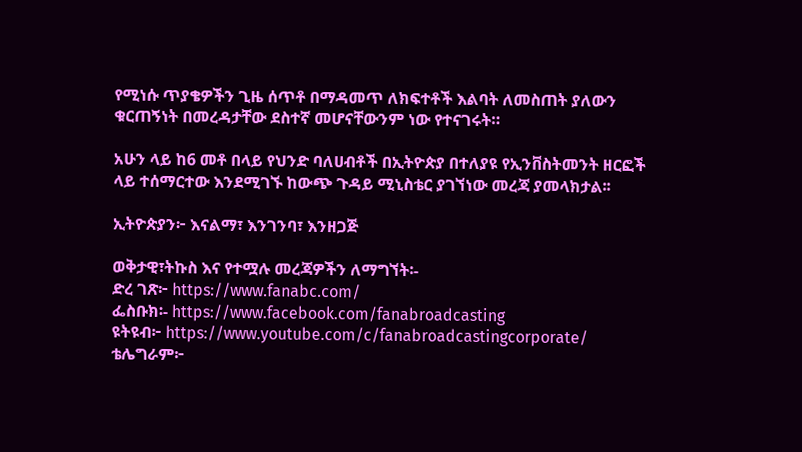የሚነሱ ጥያቄዎችን ጊዜ ሰጥቶ በማዳመጥ ለክፍተቶች እልባት ለመስጠት ያለውን ቁርጠኝነት በመረዳታቸው ደስተኛ መሆናቸውንም ነው የተናገሩት።

አሁን ላይ ከ6 መቶ በላይ የህንድ ባለሀብቶች በኢትዮጵያ በተለያዩ የኢንቨስትመንት ዘርፎች ላይ ተሰማርተው እንደሚገኙ ከውጭ ጉዳይ ሚኒስቴር ያገኘነው መረጃ ያመላክታል፡፡

ኢትዮጵያን፦ እናልማ፣ እንገንባ፣ እንዘጋጅ

ወቅታዊ፣ትኩስ እና የተሟሉ መረጃዎችን ለማግኘት፡-
ድረ ገጽ፦ https://www.fanabc.com/
ፌስቡክ፡- https://www.facebook.com/fanabroadcasting
ዩትዩብ፦ https://www.youtube.com/c/fanabroadcastingcorporate/
ቴሌግራም፦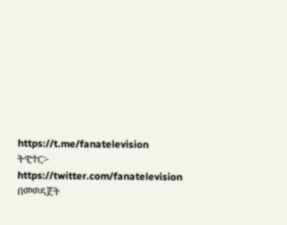https://t.me/fanatelevision
ትዊተር፦ https://twitter.com/fanatelevision በመወዳጀት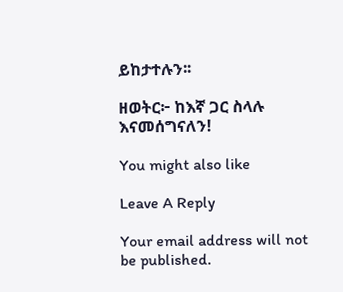ይከታተሉን፡፡

ዘወትር፦ ከእኛ ጋር ስላሉ እናመሰግናለን!

You might also like

Leave A Reply

Your email address will not be published.